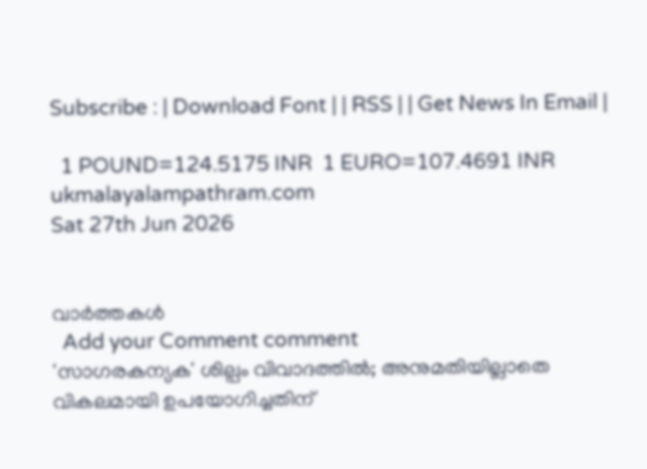Subscribe : | Download Font | | RSS | | Get News In Email |

  1 POUND=124.5175 INR  1 EURO=107.4691 INR
ukmalayalampathram.com
Sat 27th Jun 2026


വാര്‍ത്തകള്‍
  Add your Comment comment
'സാഗരകന്യക' ശില്പം വിവാദത്തില്‍; അനുമതിയില്ലാതെ വികലമായി ഉപയോഗിച്ചതിന്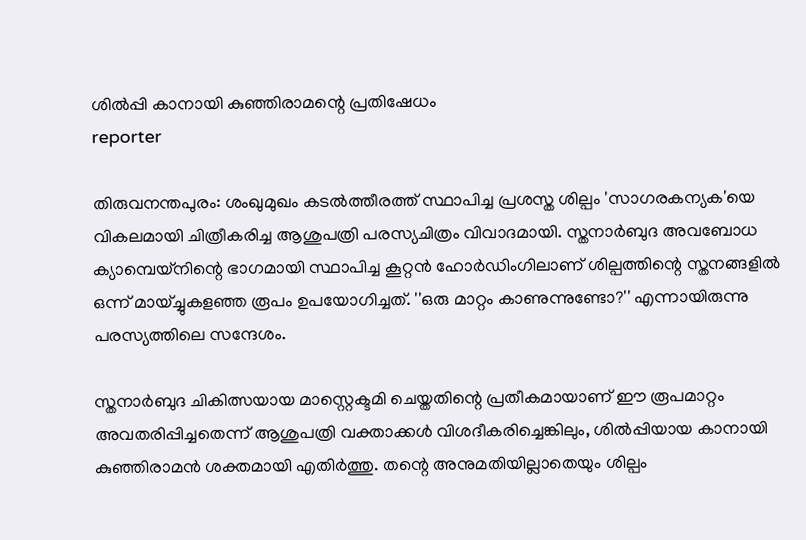ശില്‍പ്പി കാനായി കുഞ്ഞിരാമന്റെ പ്രതിഷേധം
reporter

തിരുവനന്തപുരം: ശംഖുമുഖം കടല്‍ത്തീരത്ത് സ്ഥാപിച്ച പ്രശസ്ത ശില്പം 'സാഗരകന്യക'യെ വികലമായി ചിത്രീകരിച്ച ആശുപത്രി പരസ്യചിത്രം വിവാദമായി. സ്തനാര്‍ബുദ അവബോധ ക്യാമ്പെയ്നിന്റെ ഭാഗമായി സ്ഥാപിച്ച കൂറ്റന്‍ ഹോര്‍ഡിംഗിലാണ് ശില്പത്തിന്റെ സ്തനങ്ങളില്‍ ഒന്ന് മായ്ച്ചുകളഞ്ഞ രൂപം ഉപയോഗിച്ചത്. ''ഒരു മാറ്റം കാണുന്നുണ്ടോ?'' എന്നായിരുന്നു പരസ്യത്തിലെ സന്ദേശം.

സ്തനാര്‍ബുദ ചികിത്സയായ മാസ്റ്റെക്ടമി ചെയ്തതിന്റെ പ്രതീകമായാണ് ഈ രൂപമാറ്റം അവതരിപ്പിച്ചതെന്ന് ആശുപത്രി വക്താക്കള്‍ വിശദീകരിച്ചെങ്കിലും, ശില്‍പ്പിയായ കാനായി കുഞ്ഞിരാമന്‍ ശക്തമായി എതിര്‍ത്തു. തന്റെ അനുമതിയില്ലാതെയും ശില്പം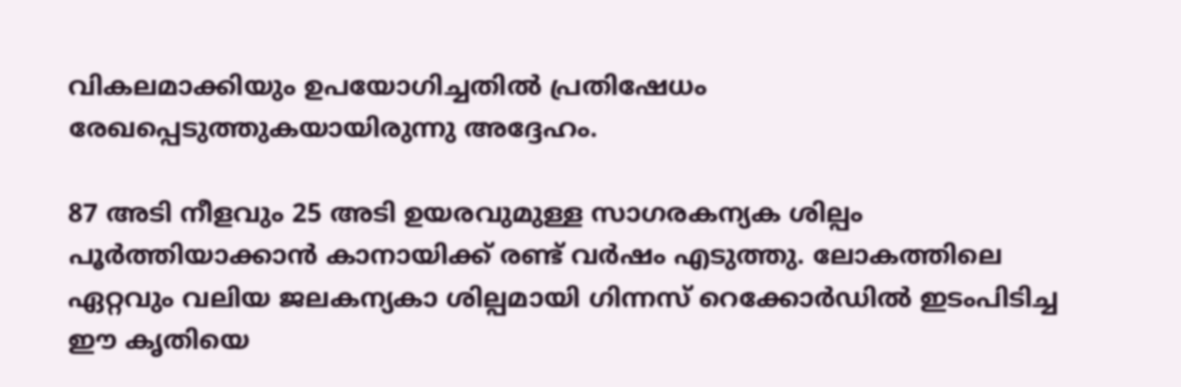വികലമാക്കിയും ഉപയോഗിച്ചതില്‍ പ്രതിഷേധം രേഖപ്പെടുത്തുകയായിരുന്നു അദ്ദേഹം.

87 അടി നീളവും 25 അടി ഉയരവുമുള്ള സാഗരകന്യക ശില്പം പൂര്‍ത്തിയാക്കാന്‍ കാനായിക്ക് രണ്ട് വര്‍ഷം എടുത്തു. ലോകത്തിലെ ഏറ്റവും വലിയ ജലകന്യകാ ശില്പമായി ഗിന്നസ് റെക്കോര്‍ഡില്‍ ഇടംപിടിച്ച ഈ കൃതിയെ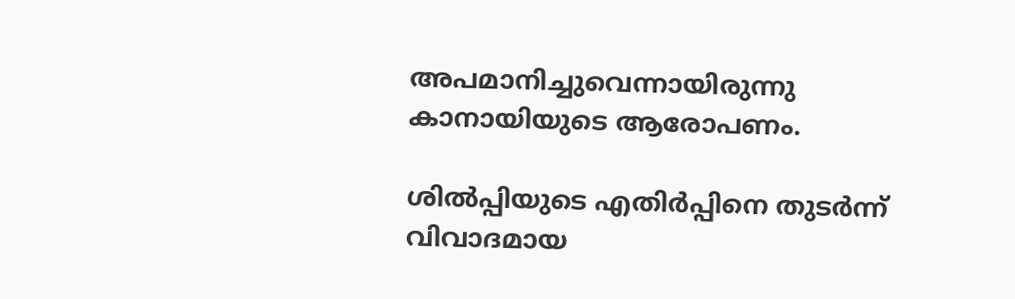അപമാനിച്ചുവെന്നായിരുന്നു കാനായിയുടെ ആരോപണം.

ശില്‍പ്പിയുടെ എതിര്‍പ്പിനെ തുടര്‍ന്ന് വിവാദമായ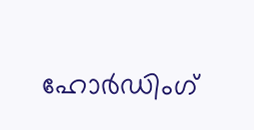ഹോര്‍ഡിംഗ്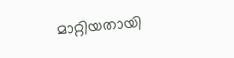മാറ്റിയതായി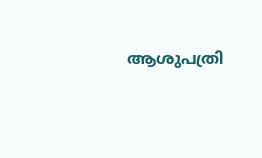ആശുപത്രി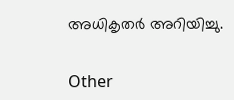അധികൃതര്‍ അറിയിച്ചു.


Other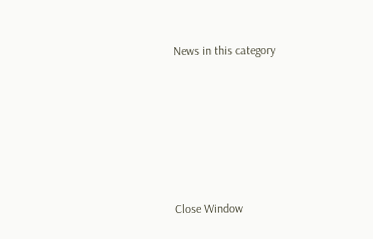News in this category








Close Window